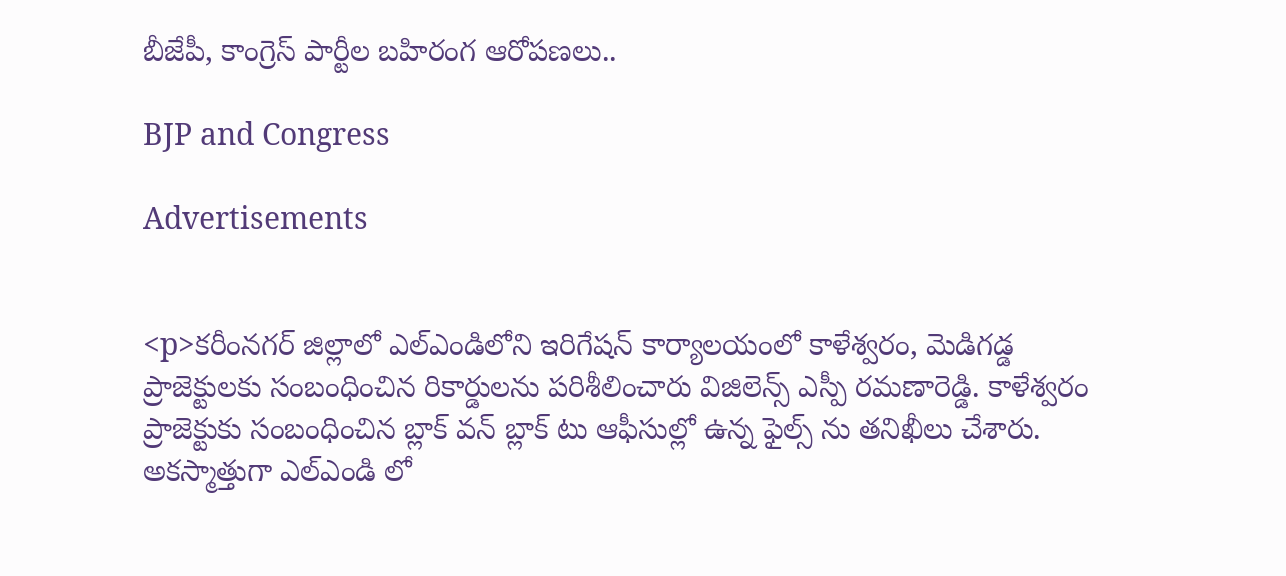బీజేపీ, కాంగ్రెస్ పార్టీల బహిరంగ ఆరోపణలు..

BJP and Congress

Advertisements


<p>కరీంనగర్ జిల్లాలో ఎల్ఎండిలోని ఇరిగేషన్ కార్యాలయంలో కాళేశ్వరం, మెడిగడ్డ ప్రాజెక్టులకు సంబంధించిన రికార్డులను పరిశీలించారు విజిలెన్స్ ఎస్పీ రమణారెడ్డి. కాళేశ్వరం ప్రాజెక్టుకు సంబంధించిన బ్లాక్ వన్ బ్లాక్ టు ఆఫీసుల్లో ఉన్న ఫైల్స్ ను తనిఖీలు చేశారు. అకస్మాత్తుగా ఎల్ఎండి లో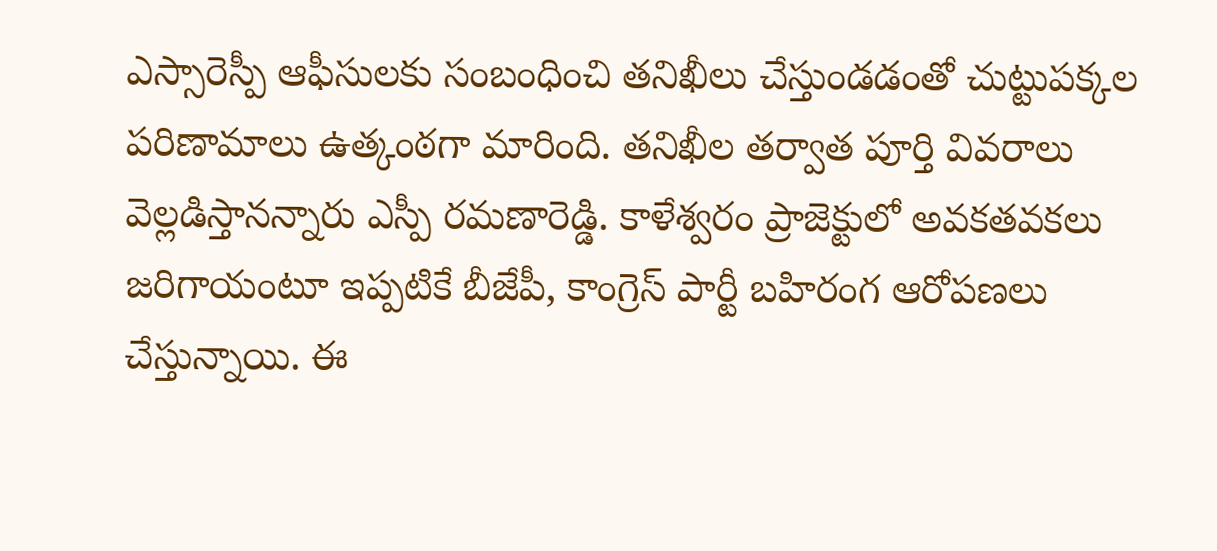ఎస్సారెస్పీ ఆఫీసులకు సంబంధించి తనిఖీలు చేస్తుండడంతో చుట్టుపక్కల పరిణామాలు ఉత్కంఠగా మారింది. తనిఖీల తర్వాత పూర్తి వివరాలు వెల్లడిస్తానన్నారు ఎస్పీ రమణారెడ్డి. కాళేశ్వరం ప్రాజెక్టులో అవకతవకలు జరిగాయంటూ ఇప్పటికే బీజేపీ, కాంగ్రెస్ పార్టీ బహిరంగ ఆరోపణలు చేస్తున్నాయి. ఈ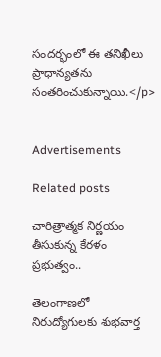సందర్భంలో ఈ తనిఖీలు ప్రాధాన్యతను సంతరించుకున్నాయి.</p>


Advertisements

Related posts

చారిత్రాత్మక నిర్ణయం తీసుకున్న కేరళం ప్రభుత్వం..

తెలంగాణలో నిరుద్యోగులకు శుభవార్త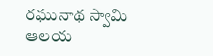రఘునాథ స్వామి ఆలయ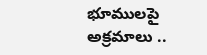భూములపై అక్రమాలు ..